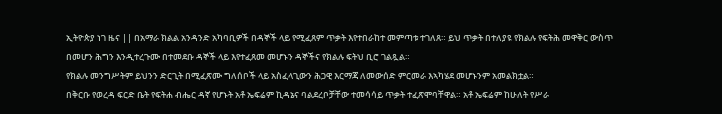ኢትዮጵያ ነገ ዜና || በአማራ ክልል አንዳንድ አካባቢዎች በዳኞች ላይ የሚፈጸም ጥቃት እየተበራከተ መምጣቱ ተገለጸ። ይህ ጥቃት በተለያዩ የክልሉ የፍትሕ መዋቅር ውስጥ በመሆን ሕግን እንዲተረጉሙ በተመደቡ ዳኞች ላይ እየተፈጸመ መሆኑን ዳኞችና የክልሉ ፍትህ ቢሮ ገልጿል።
የክልሉ መንግሥትም ይህንን ድርጊት በሚፈጽሙ ግለሰቦች ላይ አስፈላጊውን ሕጋዊ እርማጃ ለመውሰድ ምርመራ እኣካሄደ መሆኑንም አመልክቷል።
በቅርቡ የወረዳ ፍርድ ቤት የፍትሐ ብሔር ዳኛ የሆኑት አቶ ኤፍሬም ኪዳኔና ባልደረቦቻቸው ተመሳሳይ ጥቃት ተፈጽሞባቸዋል። አቶ ኤፍሬም ከሁለት የሥራ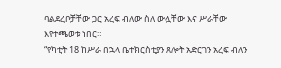ባልደረቦቻቸው ጋር አረፍ ብለው ስለ ውሏቸው እና ሥራቸው እየተጫወቱ ነበር።
“የካቲት 18 ከሥራ በኋላ ቤተክርስቲያን ጸሎት አድርገን አረፍ ብለን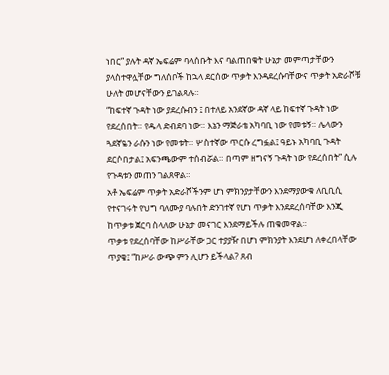ነበር” ያሉት ዳኛ ኤፍሬም ባላሰቡት እና ባልጠበቁት ሁኔታ መምጣታቸውን ያላስተዋሏቸው ግለሰቦች ከኋላ ደርሰው ጥቃት እንዳደረሱባቸውና ጥቃት አድራሾቹ ሁለት መሆናቸውን ይገልጻሉ።
“ከፍተኛ ጉዳት ነው ያደረሱብን ፤ በተለይ አንደኛው ዳኛ ላይ ከፍተኛ ጉዳት ነው የደረሰበት። የዱላ ድብደባ ነው። እኔን ማጅራቴ አካባቢ ነው የመቱኝ። ሌላውን ጓደኛዬን ራሱን ነው የመቱት። ሦስተኛው ጥርሱ ረግፏል፤ ዓይኑ አካባቢ ጉዳት ደርሶበታል፤ አፍንጫውም ተሰብሯል። በጣም ዘግናኝ ጉዳት ነው የደረሰበት” ሲሉ የጉዳቱን መጠን ገልጸዋል።
አቶ ኤፍሬም ጥቃት አድራሾችንም ሆነ ምክንያታቸውን እንደማያውቁ ለቢቢሲ የተናገሩት የህግ ባለሙያ ባሉበት ድንገተኛ የሆነ ጥቃት እንደደረሰባቸው እንጂ ከጥቃቱ ጀርባ ስላለው ሁኔታ መናገር እንደማይችሉ ጠቁመዋል።
ጥቃቱ የደረሰባቸው ከሥራቸው ጋር ተያያዥ በሆነ ምክንያት እንደሆነ ለቀረበላቸው ጥያቄ፤ “ከሥራ ውጭ ምን ሊሆን ይችላል? ጸብ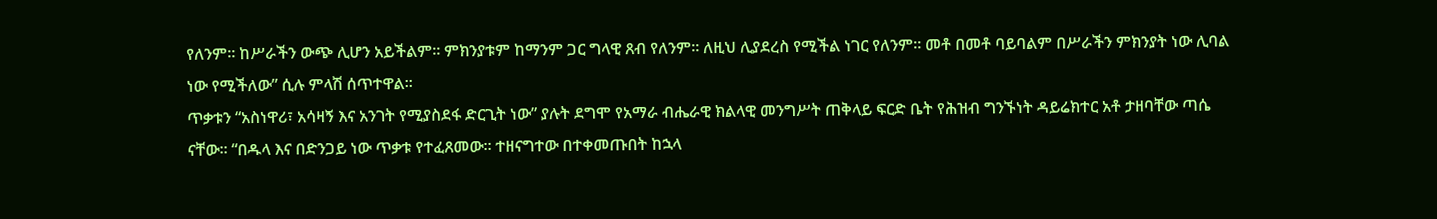የለንም። ከሥራችን ውጭ ሊሆን አይችልም። ምክንያቱም ከማንም ጋር ግላዊ ጸብ የለንም። ለዚህ ሊያደረስ የሚችል ነገር የለንም። መቶ በመቶ ባይባልም በሥራችን ምክንያት ነው ሊባል ነው የሚችለው” ሲሉ ምላሽ ሰጥተዋል።
ጥቃቱን “አስነዋሪ፣ አሳዛኝ እና አንገት የሚያስደፋ ድርጊት ነው” ያሉት ደግሞ የአማራ ብሔራዊ ክልላዊ መንግሥት ጠቅላይ ፍርድ ቤት የሕዝብ ግንኙነት ዳይሬክተር አቶ ታዘባቸው ጣሴ ናቸው። “በዱላ እና በድንጋይ ነው ጥቃቱ የተፈጸመው። ተዘናግተው በተቀመጡበት ከኋላ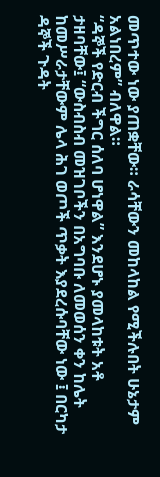መጥተው ነው ያጠቋቸው። ራሳቸውን መከላከል የሚችሉበት ሁኔታም አልነበረም” ብለዋል።
“ዳኞች የድርብ ችግር ሰለባ ሆነዋል” እንደሆኑ ያመላከቱት አቶ ታዘባቸው፤ “ውስብስብ መዝገቦችን በአግባቡ ለመወሰን ቀን ከሌት ከመሥራታቸውም ሌላ ሕገ ወጦች ጥቃት እያደረሱባቸው ነው ፤ በርካታ ዳኞች ጉዳት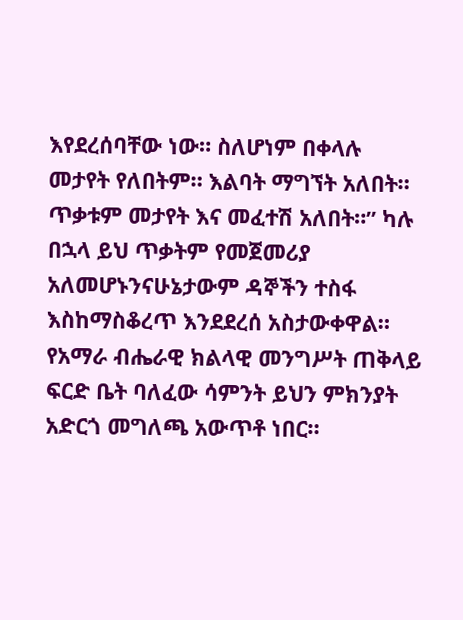እየደረሰባቸው ነው። ስለሆነም በቀላሉ መታየት የለበትም። እልባት ማግኘት አለበት። ጥቃቱም መታየት እና መፈተሽ አለበት።” ካሉ በኋላ ይህ ጥቃትም የመጀመሪያ አለመሆኑንናሁኔታውም ዳኞችን ተስፋ እስከማስቆረጥ እንደደረሰ አስታውቀዋል።
የአማራ ብሔራዊ ክልላዊ መንግሥት ጠቅላይ ፍርድ ቤት ባለፈው ሳምንት ይህን ምክንያት አድርጎ መግለጫ አውጥቶ ነበር።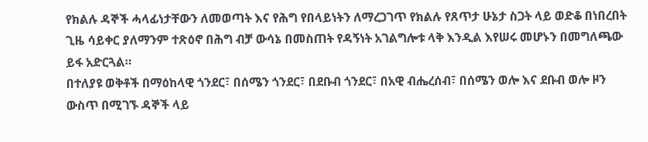የክልሉ ዳኞች ሓላፊነታቸውን ለመወጣት እና የሕግ የበላይነትን ለማረጋገጥ የክልሉ የጸጥታ ሁኔታ ስጋት ላይ ወድቆ በነበረበት ጊዜ ሳይቀር ያለማንም ተጽዕኖ በሕግ ብቻ ውሳኔ በመስጠት የዳኝነት አገልግሎቱ ላቅ እንዲል እየሠሩ መሆኑን በመግለጫው ይፋ አድርጓል።
በተለያዩ ወቅቶች በማዕከላዊ ጎንደር፣ በሰሜን ጎንደር፣ በደቡብ ጎንደር፣ በአዊ ብሔረሰብ፣ በሰሜን ወሎ እና ደቡብ ወሎ ዞን ውስጥ በሚገኙ ዳኞች ላይ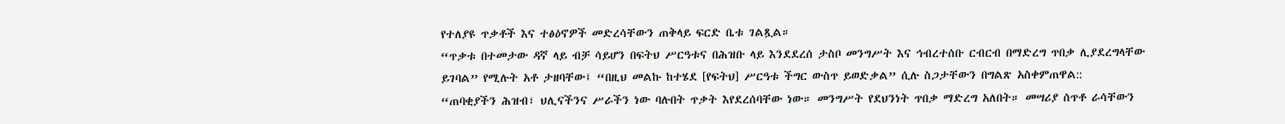የተለያዩ ጥቃቶች እና ተፅዕኖዎች መድረሳቸውን ጠቅላይ ፍርድ ቤቱ ገልጿል።
“ጥቃቱ በተመታው ዳኛ ላይ ብቻ ሳይሆን በፍትህ ሥርዓቱና በሕዝቡ ላይ እንደደረሰ ታስቦ መንግሥት እና ኅብረተሰቡ ርብርብ በማድረግ ጥበቃ ሊያደረግላቸው ይገባል” የሚሉት አቶ ታዘባቸው፤ “በዚህ መልኩ ከተሄደ [የፍትህ] ሥርዓቱ ችግር ውስጥ ይወድቃል” ሲሉ ስጋታቸውን በግልጽ አስቀምጠዋል::
“ጠባቂያችን ሕዝብ፣ ህሊናችንና ሥራችን ነው ባሉበት ጥቃት እየደረሰባቸው ነው። መንግሥት የደህንነት ጥበቃ ማድረግ አለበት። መሣሪያ ሰጥቶ ራሳቸውን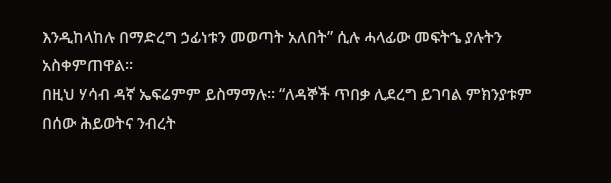እንዲከላከሉ በማድረግ ኃፊነቱን መወጣት አለበት” ሲሉ ሓላፊው መፍትኄ ያሉትን አስቀምጠዋል።
በዚህ ሃሳብ ዳኛ ኤፍሬምም ይስማማሉ። “ለዳኞች ጥበቃ ሊደረግ ይገባል ምክንያቱም በሰው ሕይወትና ንብረት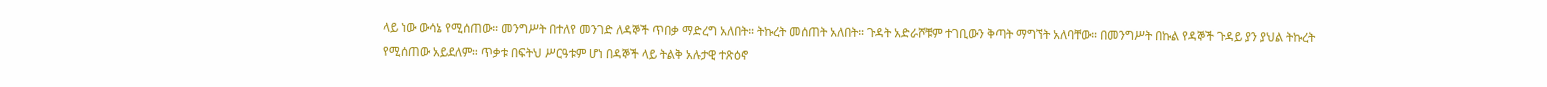ላይ ነው ውሳኔ የሚሰጠው። መንግሥት በተለየ መንገድ ለዳኞች ጥበቃ ማድረግ አለበት። ትኩረት መሰጠት አለበት። ጉዳት አድራሾቹም ተገቢውን ቅጣት ማግኘት አለባቸው። በመንግሥት በኩል የዳኞች ጉዳይ ያን ያህል ትኩረት የሚሰጠው አይደለም። ጥቃቱ በፍትህ ሥርዓቱም ሆነ በዳኞች ላይ ትልቅ አሉታዊ ተጽዕኖ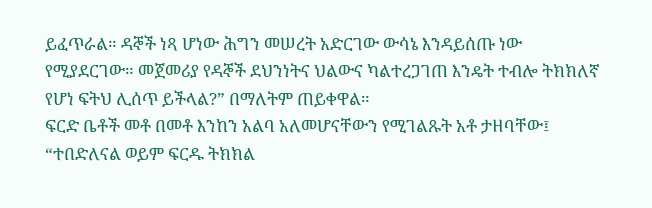ይፈጥራል። ዳኞች ነጻ ሆነው ሕግን መሠረት አድርገው ውሳኔ እንዳይሰጡ ነው የሚያደርገው። መጀመሪያ የዳኞች ደህንነትና ህልውና ካልተረጋገጠ እንዴት ተብሎ ትክክለኛ የሆነ ፍትህ ሊሰጥ ይችላል?” በማለትም ጠይቀዋል።
ፍርድ ቤቶች መቶ በመቶ እንከን አልባ አለመሆናቸውን የሚገልጹት አቶ ታዘባቸው፤ “ተበድለናል ወይም ፍርዱ ትክክል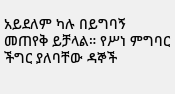አይደለም ካሉ በይግባኝ መጠየቅ ይቻላል። የሥነ ምግባር ችግር ያለባቸው ዳኞች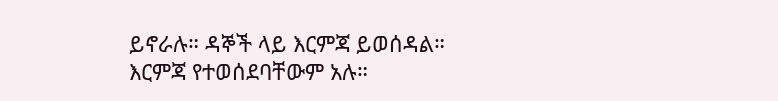ይኖራሉ። ዳኞች ላይ እርምጃ ይወሰዳል። እርምጃ የተወሰደባቸውም አሉ።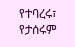የተባረሩ፣ የታሰሩም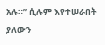አሉ።” ሲሉም እየተሠራበት ያለውን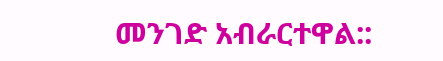መንገድ አብራርተዋል::